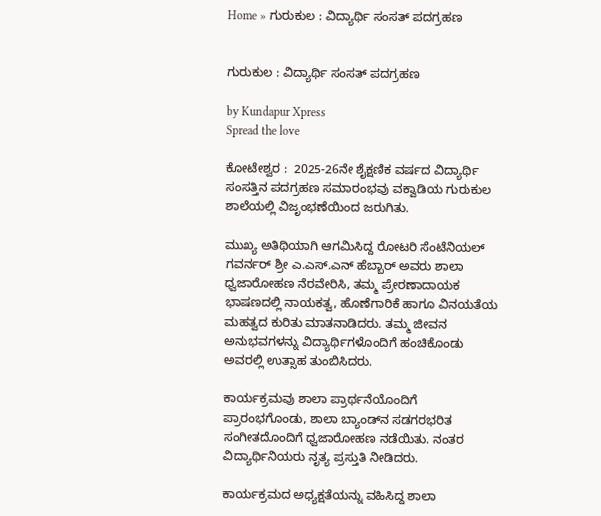Home » ಗುರುಕುಲ : ವಿದ್ಯಾರ್ಥಿ ಸಂಸತ್ ಪದಗ್ರಹಣ


ಗುರುಕುಲ : ವಿದ್ಯಾರ್ಥಿ ಸಂಸತ್ ಪದಗ್ರಹಣ

by Kundapur Xpress
Spread the love

ಕೋಟೇಶ್ವರ :  2025-26ನೇ ಶೈಕ್ಷಣಿಕ ವರ್ಷದ ವಿದ್ಯಾರ್ಥಿ ಸಂಸತ್ತಿನ ಪದಗ್ರಹಣ ಸಮಾರಂಭವು ವಕ್ವಾಡಿಯ ಗುರುಕುಲ ಶಾಲೆಯಲ್ಲಿ ವಿಜೃಂಭಣೆಯಿಂದ ಜರುಗಿತು.

ಮುಖ್ಯ ಅತಿಥಿಯಾಗಿ ಆಗಮಿಸಿದ್ದ ರೋಟರಿ ಸೆಂಟೆನಿಯಲ್ ಗವರ್ನರ್ ಶ್ರೀ ಎ.ಎಸ್.ಎನ್ ಹೆಬ್ಬಾರ್ ಅವರು ಶಾಲಾ ಧ್ವಜಾರೋಹಣ ನೆರವೇರಿಸಿ, ತಮ್ಮ ಪ್ರೇರಣಾದಾಯಕ ಭಾಷಣದಲ್ಲಿ ನಾಯಕತ್ವ, ಹೊಣೆಗಾರಿಕೆ ಹಾಗೂ ವಿನಯತೆಯ ಮಹತ್ವದ ಕುರಿತು ಮಾತನಾಡಿದರು. ತಮ್ಮ ಜೀವನ ಅನುಭವಗಳನ್ನು ವಿದ್ಯಾರ್ಥಿಗಳೊಂದಿಗೆ ಹಂಚಿಕೊಂಡು ಅವರಲ್ಲಿ ಉತ್ಸಾಹ ತುಂಬಿಸಿದರು.

ಕಾರ್ಯಕ್ರಮವು ಶಾಲಾ ಪ್ರಾರ್ಥನೆಯೊಂದಿಗೆ ಪ್ರಾರಂಭಗೊಂಡು, ಶಾಲಾ ಬ್ಯಾಂಡ್‌ನ ಸಡಗರಭರಿತ ಸಂಗೀತದೊಂದಿಗೆ ಧ್ವಜಾರೋಹಣ ನಡೆಯಿತು. ನಂತರ ವಿದ್ಯಾರ್ಥಿನಿಯರು ನೃತ್ಯ ಪ್ರಸ್ತುತಿ ನೀಡಿದರು.

ಕಾರ್ಯಕ್ರಮದ ಅಧ್ಯಕ್ಷತೆಯನ್ನು ವಹಿಸಿದ್ದ ಶಾಲಾ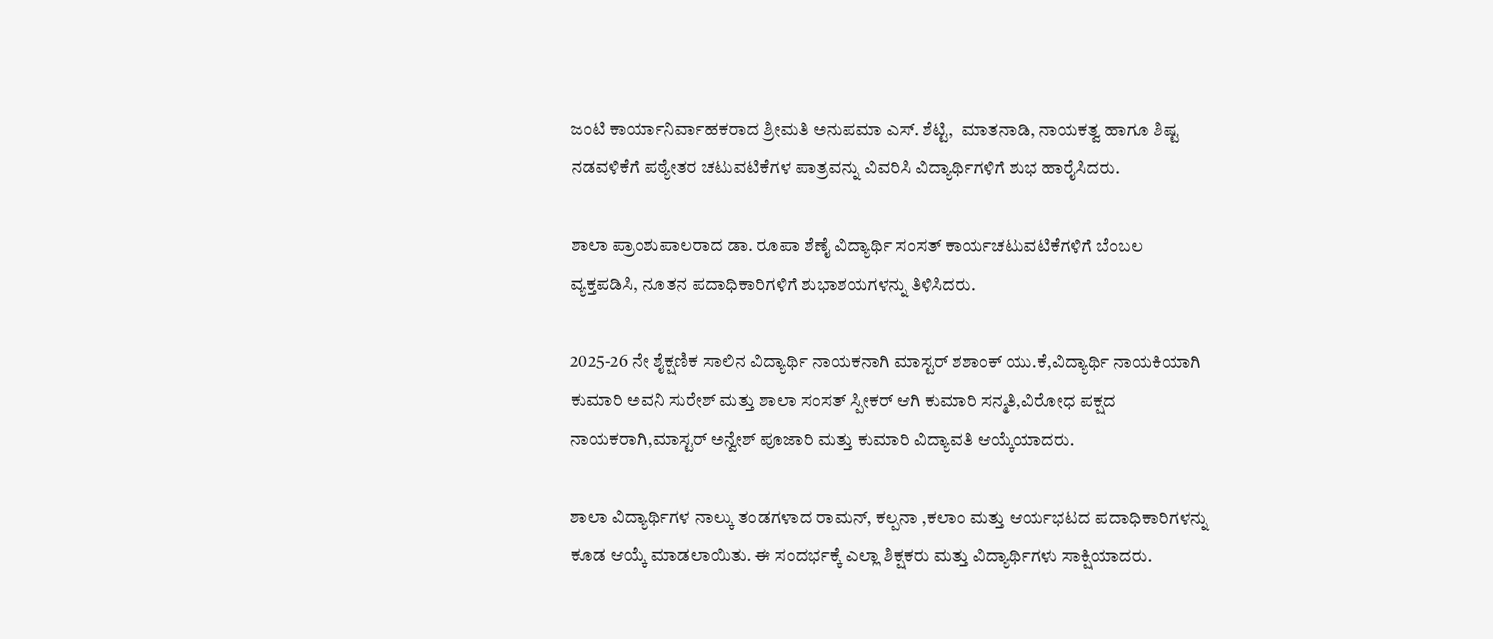ಜಂಟಿ ಕಾರ್ಯಾನಿರ್ವಾಹಕರಾದ ಶ್ರೀಮತಿ ಅನುಪಮಾ ಎಸ್. ಶೆಟ್ಟಿ,  ಮಾತನಾಡಿ, ನಾಯಕತ್ವ ಹಾಗೂ ಶಿಷ್ಟ ನಡವಳಿಕೆಗೆ ಪಠ್ಯೇತರ ಚಟುವಟಿಕೆಗಳ ಪಾತ್ರವನ್ನು ವಿವರಿಸಿ ವಿದ್ಯಾರ್ಥಿಗಳಿಗೆ ಶುಭ ಹಾರೈಸಿದರು.

ಶಾಲಾ ಪ್ರಾಂಶುಪಾಲರಾದ ಡಾ. ರೂಪಾ ಶೆಣೈ ವಿದ್ಯಾರ್ಥಿ ಸಂಸತ್ ಕಾರ್ಯಚಟುವಟಿಕೆಗಳಿಗೆ ಬೆಂಬಲ ವ್ಯಕ್ತಪಡಿಸಿ, ನೂತನ ಪದಾಧಿಕಾರಿಗಳಿಗೆ ಶುಭಾಶಯಗಳನ್ನು ತಿಳಿಸಿದರು.

2025-26 ನೇ ಶೈಕ್ಷಣಿಕ ಸಾಲಿನ ವಿದ್ಯಾರ್ಥಿ ನಾಯಕನಾಗಿ ಮಾಸ್ಟರ್ ಶಶಾಂಕ್ ಯು.ಕೆ,ವಿದ್ಯಾರ್ಥಿ ನಾಯಕಿಯಾಗಿ ಕುಮಾರಿ ಅವನಿ ಸುರೇಶ್ ಮತ್ತು ಶಾಲಾ ಸಂಸತ್ ಸ್ಪೀಕರ್ ಆಗಿ ಕುಮಾರಿ ಸನ್ಮತಿ,ವಿರೋಧ ಪಕ್ಷದ ನಾಯಕರಾಗಿ,ಮಾಸ್ಟರ್ ಅನ್ವೇಶ್ ಪೂಜಾರಿ ಮತ್ತು ಕುಮಾರಿ ವಿದ್ಯಾವತಿ ಆಯ್ಕೆಯಾದರು.

ಶಾಲಾ ವಿದ್ಯಾರ್ಥಿಗಳ ನಾಲ್ಕು ತಂಡಗಳಾದ ರಾಮನ್, ಕಲ್ಪನಾ ,ಕಲಾಂ ಮತ್ತು ಆರ್ಯಭಟದ ಪದಾಧಿಕಾರಿಗಳನ್ನು ಕೂಡ ಆಯ್ಕೆ ಮಾಡಲಾಯಿತು. ಈ ಸಂದರ್ಭಕ್ಕೆ ಎಲ್ಲಾ ಶಿಕ್ಷಕರು ಮತ್ತು ವಿದ್ಯಾರ್ಥಿಗಳು ಸಾಕ್ಷಿಯಾದರು.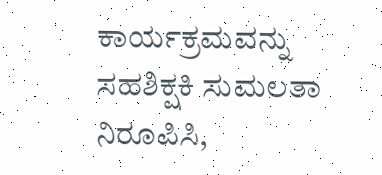ಕಾರ್ಯಕ್ರಮವನ್ನು ಸಹಶಿಕ್ಷಕಿ ಸುಮಲತಾ ನಿರೂಪಿಸಿ,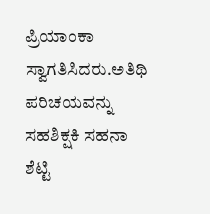ಪ್ರಿಯಾಂಕಾ ಸ್ವಾಗತಿಸಿದರು.ಅತಿಥಿ ಪರಿಚಯವನ್ನು ಸಹಶಿಕ್ಷಕಿ ಸಹನಾ ಶೆಟ್ಟಿ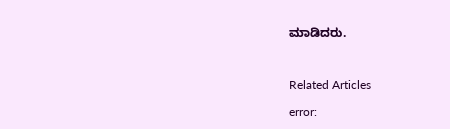ಮಾಡಿದರು.



Related Articles

error: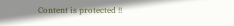Content is protected !!